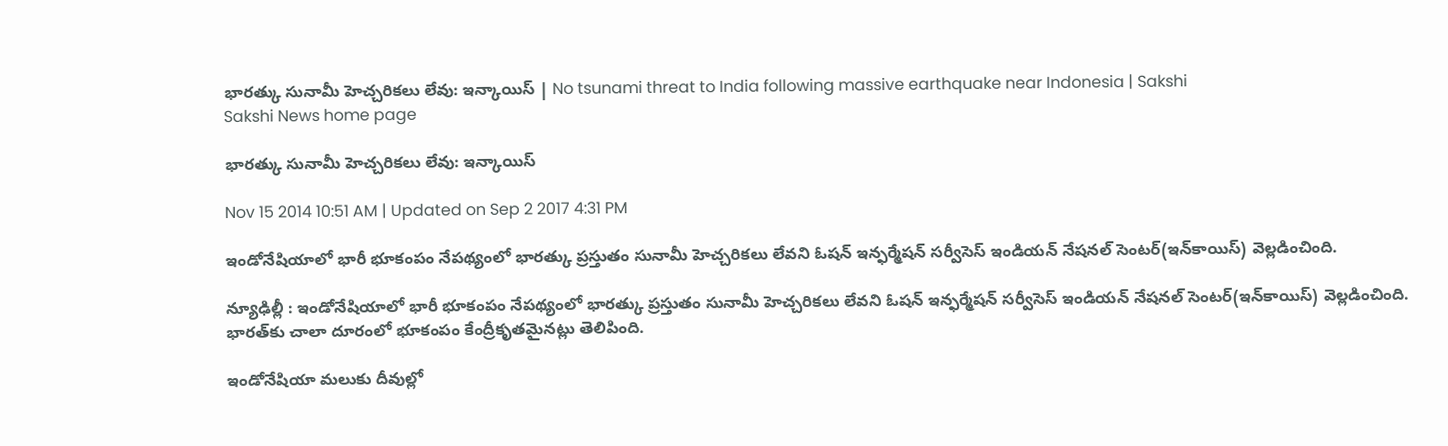భారత్కు సునామీ హెచ్చరికలు లేవు: ఇన్కాయిస్ | No tsunami threat to India following massive earthquake near Indonesia | Sakshi
Sakshi News home page

భారత్కు సునామీ హెచ్చరికలు లేవు: ఇన్కాయిస్

Nov 15 2014 10:51 AM | Updated on Sep 2 2017 4:31 PM

ఇండోనేషియాలో భారీ భూకంపం నేపథ్యంలో భారత్కు ప్రస్తుతం సునామీ హెచ్చరికలు లేవని ఓషన్ ఇన్ఫర్మేషన్ సర్వీసెస్ ఇండియన్ నేషనల్ సెంటర్(ఇన్‌కాయిస్) వెల్లడించింది.

న్యూఢిల్లీ : ఇండోనేషియాలో భారీ భూకంపం నేపథ్యంలో భారత్కు ప్రస్తుతం సునామీ హెచ్చరికలు లేవని ఓషన్ ఇన్ఫర్మేషన్ సర్వీసెస్ ఇండియన్ నేషనల్ సెంటర్(ఇన్‌కాయిస్) వెల్లడించింది. భారత్‌కు చాలా దూరంలో భూకంపం కేంద్రీకృతమైనట్లు తెలిపింది.

ఇండోనేషియా మలుకు దీవుల్లో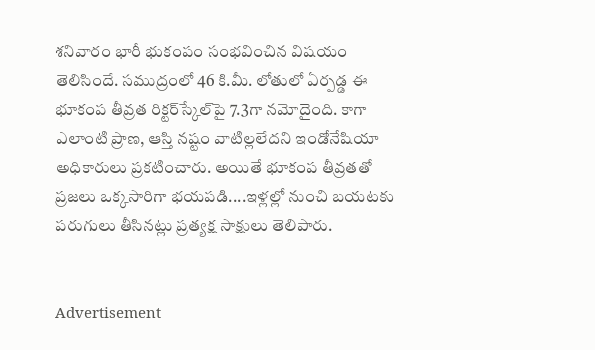శనివారం భారీ భుకంపం సంభవించిన విషయం తెలిసిందే. సముద్రంలో 46 కి.మీ. లోతులో ఏర్పడ్డ ఈ భూకంప తీవ్రత రిక్టర్‌స్కేల్‌పై 7.3గా నమోదైంది. కాగా ఎలాంటి ప్రాణ, ఆస్తి నష్టం వాటిల్లలేదని ఇండోనేషియా అధికారులు ప్రకటించారు. అయితే భూకంప తీవ్రతతో ప్రజలు ఒక్కసారిగా భయపడి....ఇళ్లల్లో నుంచి బయటకు పరుగులు తీసినట్లు ప్రత్యక్ష సాక్షులు తెలిపారు.


Advertisement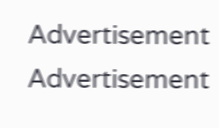Advertisement
Advertisement